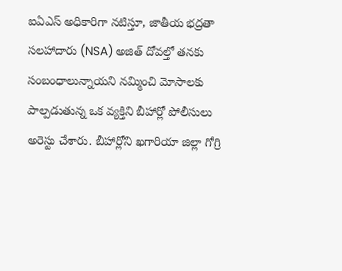ఐఏఎస్ అధికారిగా నటిస్తూ, జాతీయ భద్రతా సలహాదారు (NSA) అజిత్ దోవల్తో తనకు సంబంధాలున్నాయని నమ్మించి మోసాలకు పాల్పడుతున్న ఒక వ్యక్తిని బీహార్లో పోలీసులు అరెస్టు చేశారు. బీహార్లోని ఖగారియా జిల్లా గోగ్రి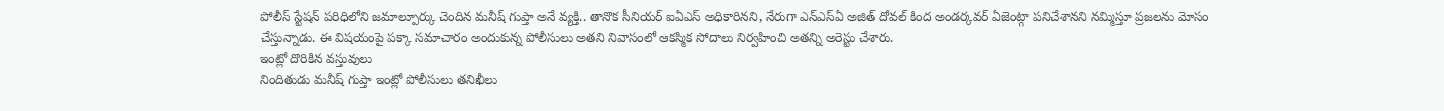పోలీస్ స్టేషన్ పరిధిలోని జమాల్పూర్కు చెందిన మనీష్ గుప్తా అనే వ్యక్తి.. తానొక సీనియర్ ఐఏఎస్ అధికారినని, నేరుగా ఎన్ఎస్ఏ అజిత్ దోవల్ కింద అండర్కవర్ ఏజెంట్గా పనిచేశానని నమ్మిస్తూ ప్రజలను మోసం చేస్తున్నాడు. ఈ విషయంపై పక్కా సమాచారం అందుకున్న పోలీసులు అతని నివాసంలో ఆకస్మిక సోదాలు నిర్వహించి అతన్ని అరెస్టు చేశారు.
ఇంట్లో దొరికిన వస్తువులు
నిందితుడు మనీష్ గుప్తా ఇంట్లో పోలీసులు తనిఖీలు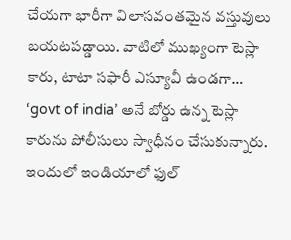చేయగా భారీగా విలాసవంతమైన వస్తువులు బయటపడ్డాయి. వాటిలో ముఖ్యంగా టెస్లా కారు, టాటా సఫారీ ఎస్యూవీ ఉండగా… ‘govt of india’ అనే బోర్డు ఉన్న టెస్లా కారును పోలీసులు స్వాధీనం చేసుకున్నారు. ఇందులో ఇండియాలో ఫుల్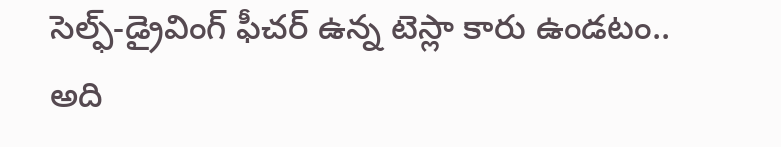సెల్ఫ్-డ్రైవింగ్ ఫీచర్ ఉన్న టెస్లా కారు ఉండటం.. అది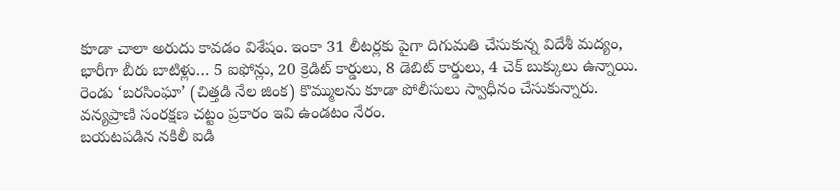కూడా చాలా అరుదు కావడం విశేషం. ఇంకా 31 లీటర్లకు పైగా దిగుమతి చేసుకున్న విదేశీ మద్యం, భారీగా బీరు బాటిళ్లు… 5 ఐఫోన్లు, 20 క్రెడిట్ కార్డులు, 8 డెబిట్ కార్డులు, 4 చెక్ బుక్కులు ఉన్నాయి. రెండు ‘బరసింఘా’ (చిత్తడి నేల జింక) కొమ్ములను కూడా పోలీసులు స్వాధీనం చేసుకున్నారు. వన్యప్రాణి సంరక్షణ చట్టం ప్రకారం ఇవి ఉండటం నేరం.
బయటపడిన నకిలీ ఐడి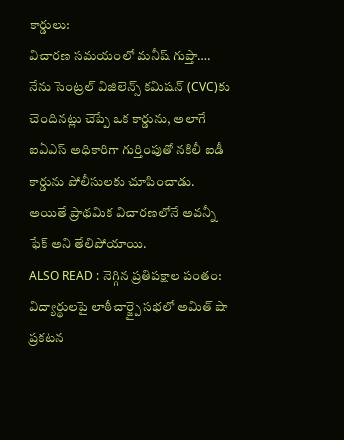కార్డులు:
విచారణ సమయంలో మనీష్ గుప్తా…. నేను సెంట్రల్ విజిలెన్స్ కమిషన్ (CVC)కు చెందినట్లు చెప్పే ఒక కార్డును, అలాగే ఐఏఎస్ అధికారిగా గుర్తింపుతో నకిలీ ఐడీ కార్డును పోలీసులకు చూపించాడు. అయితే ప్రాథమిక విచారణలోనే అవన్నీ ఫేక్ అని తేలిపోయాయి.
ALSO READ : నెగ్గిన ప్రతిపక్షాల పంతం: విద్యార్థులపై లాఠీచార్జ్పై సభలో అమిత్ షా ప్రకటన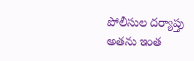పోలీసుల దర్యాప్తు
అతను ఇంత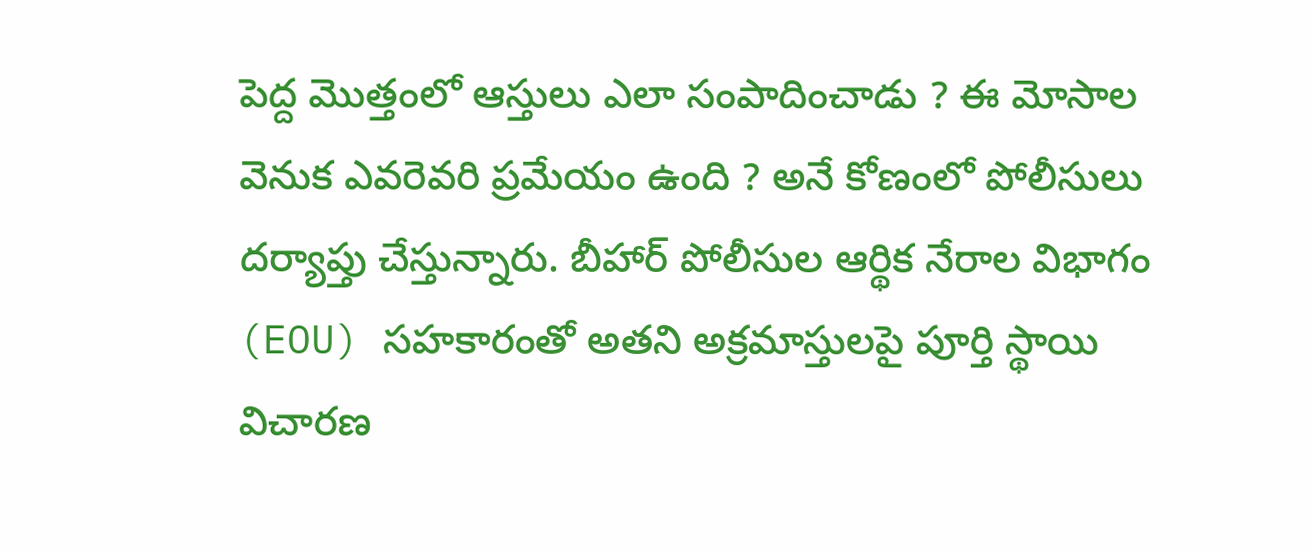పెద్ద మొత్తంలో ఆస్తులు ఎలా సంపాదించాడు ? ఈ మోసాల వెనుక ఎవరెవరి ప్రమేయం ఉంది ? అనే కోణంలో పోలీసులు దర్యాప్తు చేస్తున్నారు. బీహార్ పోలీసుల ఆర్థిక నేరాల విభాగం (EOU) సహకారంతో అతని అక్రమాస్తులపై పూర్తి స్థాయి విచారణ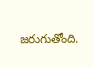జరుగుతోంది.